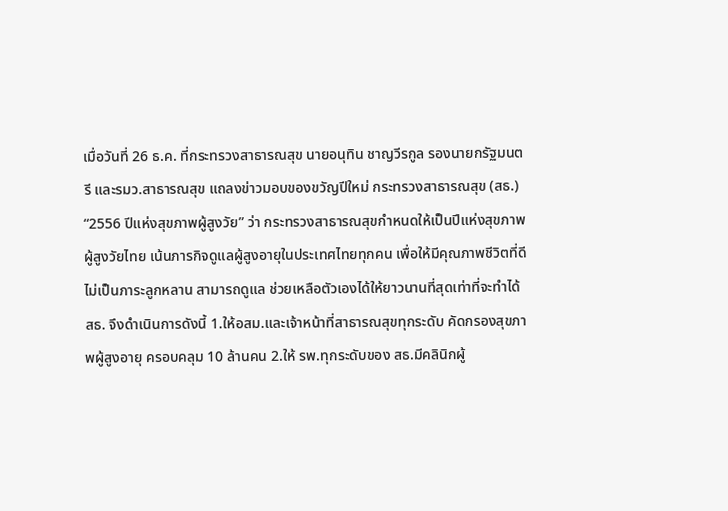เมื่อวันที่ 26 ธ.ค. ที่กระทรวงสาธารณสุข นายอนุทิน ชาญวีรกูล รองนายกรัฐมนตรี และรมว.สาธารณสุข แถลงข่าวมอบของขวัญปีใหม่ กระทรวงสาธารณสุข (สธ.) “2556 ปีแห่งสุขภาพผู้สูงวัย” ว่า กระทรวงสาธารณสุขกำหนดให้เป็นปีแห่งสุขภาพผู้สูงวัยไทย เน้นภารกิจดูแลผู้สูงอายุในประเทศไทยทุกคน เพื่อให้มีคุณภาพชีวิตที่ดี ไม่เป็นภาระลูกหลาน สามารถดูแล ช่วยเหลือตัวเองได้ให้ยาวนานที่สุดเท่าที่จะทำได้ สธ. จึงดำเนินการดังนี้ 1.ให้อสม.และเจ้าหน้าที่สาธารณสุขทุกระดับ คัดกรองสุขภาพผู้สูงอายุ ครอบคลุม 10 ล้านคน 2.ให้ รพ.ทุกระดับของ สธ.มีคลินิกผู้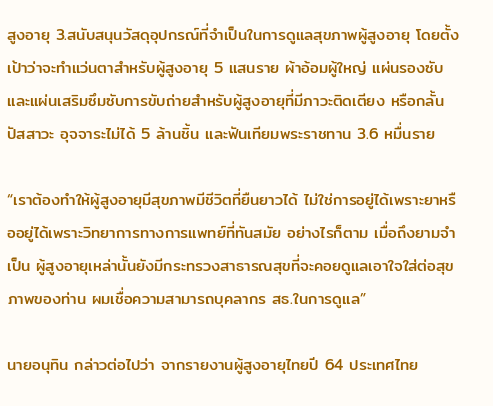สูงอายุ 3.สนับสนุนวัสดุอุปกรณ์ที่จำเป็นในการดูแลสุขภาพผู้สูงอายุ โดยตั้งเป้าว่าจะทำแว่นตาสำหรับผู้สูงอายุ 5 แสนราย ผ้าอ้อมผู้ใหญ่ แผ่นรองซับและแผ่นเสริมซึมซับการขับถ่ายสำหรับผู้สูงอายุที่มีภาวะติดเตียง หรือกลั้นปัสสาวะ อุจจาระไม่ได้ 5 ล้านชิ้น และฟันเทียมพระราชทาน 3.6 หมื่นราย

“เราต้องทำให้ผู้สูงอายุมีสุขภาพมีชีวิตที่ยืนยาวได้ ไม่ใช่การอยู่ได้เพราะยาหรืออยู่ได้เพราะวิทยาการทางการแพทย์ที่ทันสมัย อย่างไรก็ตาม เมื่อถึงยามจำเป็น ผู้สูงอายุเหล่านั้นยังมีกระทรวงสาธารณสุขที่จะคอยดูแลเอาใจใส่ต่อสุขภาพของท่าน ผมเชื่อความสามารถบุคลากร สธ.ในการดูแล”

นายอนุทิน กล่าวต่อไปว่า จากรายงานผู้สูงอายุไทยปี 64 ประเทศไทย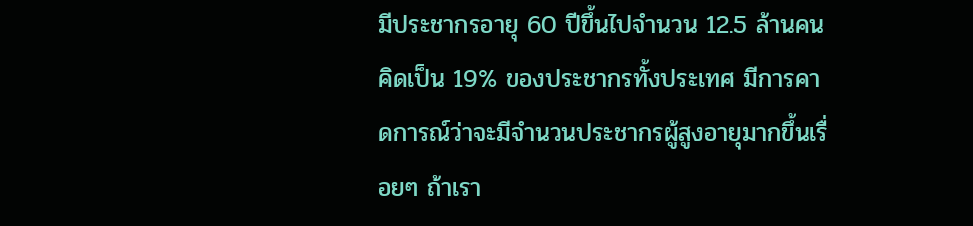มีประชากรอายุ 60 ปีขึ้นไปจำนวน 12.5 ล้านคน คิดเป็น 19% ของประชากรทั้งประเทศ มีการคาดการณ์ว่าจะมีจำนวนประชากรผู้สูงอายุมากขึ้นเรื่อยๆ ถ้าเรา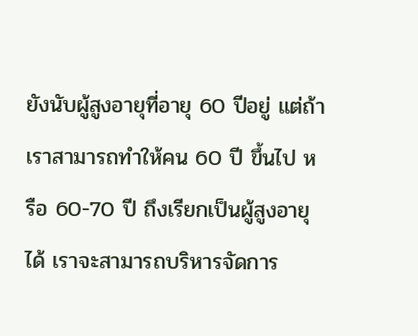ยังนับผู้สูงอายุที่อายุ 60 ปีอยู่ แต่ถ้าเราสามารถทำให้คน 60 ปี ขึ้นไป หรือ 60-70 ปี ถึงเรียกเป็นผู้สูงอายุได้ เราจะสามารถบริหารจัดการ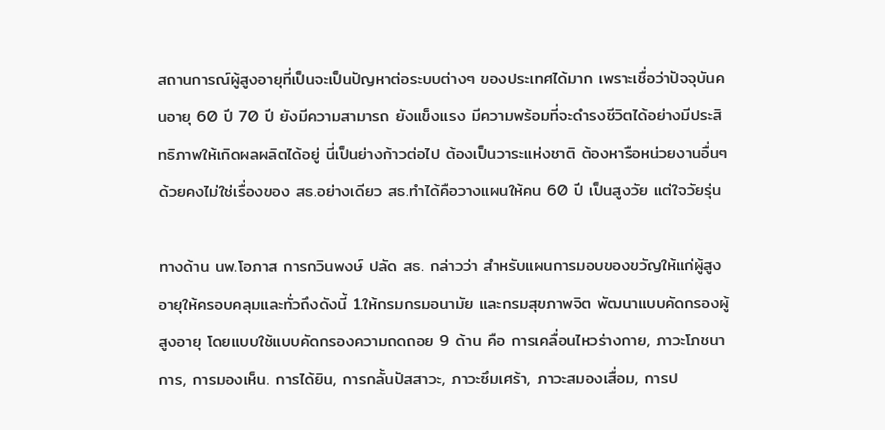สถานการณ์ผู้สูงอายุที่เป็นจะเป็นปัญหาต่อระบบต่างๆ ของประเทศได้มาก เพราะเชื่อว่าปัจจุบันคนอายุ 60 ปี 70 ปี ยังมีความสามารถ ยังแข็งแรง มีความพร้อมที่จะดำรงชีวิตได้อย่างมีประสิทธิภาพให้เกิดผลผลิตได้อยู่ นี่เป็นย่างก้าวต่อไป ต้องเป็นวาระแห่งชาติ ต้องหารือหน่วยงานอื่นๆ ด้วยคงไม่ใช่เรื่องของ สธ.อย่างเดียว สธ.ทำได้คือวางแผนให้คน 60 ปี เป็นสูงวัย แต่ใจวัยรุ่น

ทางด้าน นพ.โอภาส การกวินพงษ์ ปลัด สธ. กล่าวว่า สำหรับแผนการมอบของขวัญให้แก่ผู้สูงอายุให้ครอบคลุมและทั่วถึงดังนี้ 1.ให้กรมกรมอนามัย และกรมสุขภาพจิต พัฒนาแบบคัดกรองผู้สูงอายุ โดยแบบใช้แบบคัดกรองความถดถอย 9 ด้าน คือ การเคลื่อนไหวร่างกาย, ภาวะโภชนาการ, การมองเห็น. การได้ยิน, การกลั้นปัสสาวะ, ภาวะซึมเศร้า, ภาวะสมองเสื่อม, การป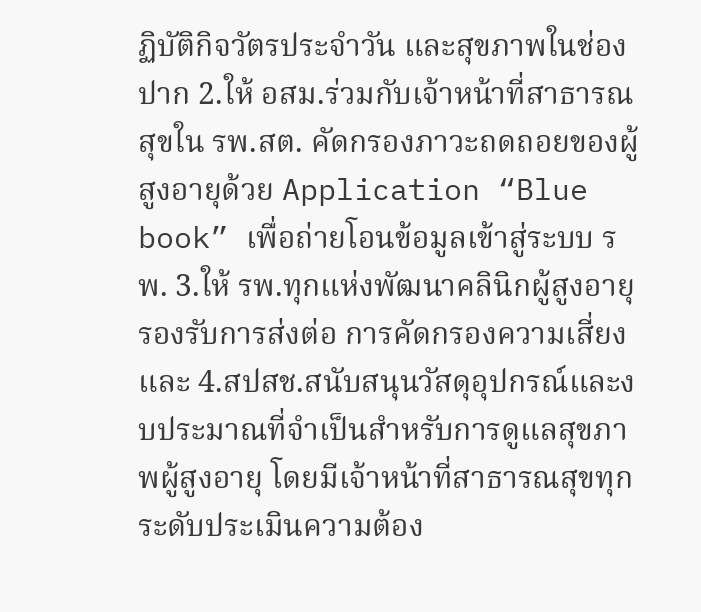ฏิบัติกิจวัตรประจำวัน และสุขภาพในช่องปาก 2.ให้ อสม.ร่วมกับเจ้าหน้าที่สาธารณสุขใน รพ.สต. คัดกรองภาวะถดถอยของผู้สูงอายุด้วย Application “Blue book” เพื่อถ่ายโอนข้อมูลเข้าสู่ระบบ รพ. 3.ให้ รพ.ทุกแห่งพัฒนาคลินิกผู้สูงอายุรองรับการส่งต่อ การคัดกรองความเสี่ยง และ 4.สปสช.สนับสนุนวัสดุอุปกรณ์และงบประมาณที่จำเป็นสำหรับการดูแลสุขภาพผู้สูงอายุ โดยมีเจ้าหน้าที่สาธารณสุขทุกระดับประเมินความต้อง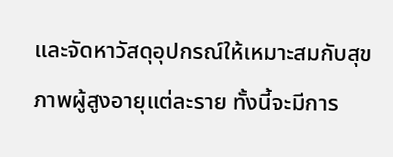และจัดหาวัสดุอุปกรณ์ให้เหมาะสมกับสุขภาพผู้สูงอายุแต่ละราย ทั้งนี้จะมีการ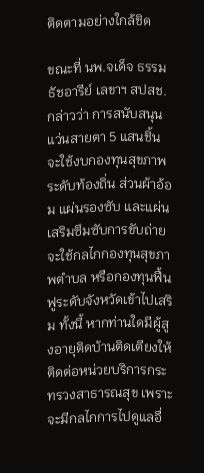ติดตามอย่างใกล้ชิด

ขณะที่ นพ.จเด็จ ธรรมธัชอารีย์ เลขาฯ สปสช. กล่าวว่า การสนับสนุนแว่นสายตา 5 แสนชิ้น จะใช้งบกองทุนสุขภาพระดับท้องถิ่น ส่วนผ้าอ้อม แผ่นรองซับ และแผ่นเสริมซึมซับการขับถ่าย จะใช้กลไกกองทุนสุขภาพตำบล หรือกองทุนฟื้นฟูระดับจังหวัดเข้าไปเสริม ทั้งนี้ หากท่านใดมีผู้สูงอายุติดบ้านติดเตียงให้ติดต่อหน่วยบริการกระทรวงสาธารณสุข เพราะจะมีกลไกการไปดูแลอื่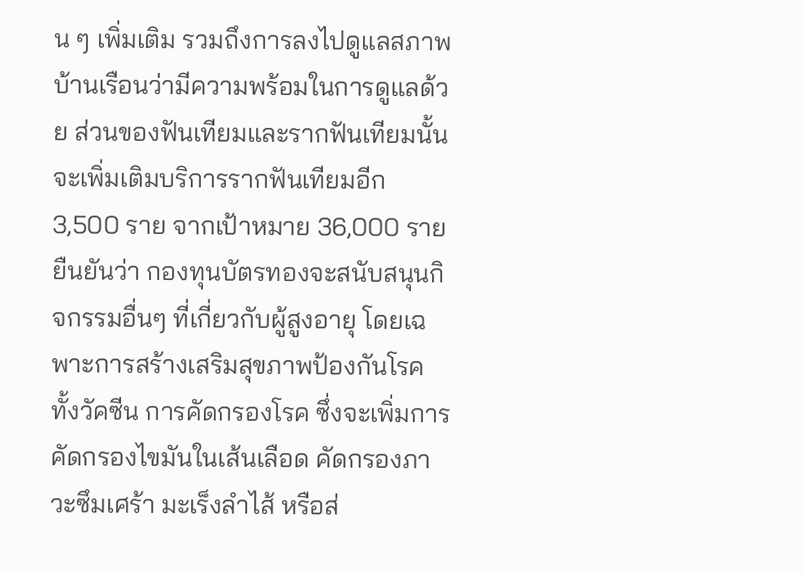น ๆ เพิ่มเติม รวมถึงการลงไปดูแลสภาพบ้านเรือนว่ามีความพร้อมในการดูแลด้วย ส่วนของฟันเทียมและรากฟันเทียมนั้น จะเพิ่มเติมบริการรากฟันเทียมอีก 3,500 ราย จากเป้าหมาย 36,000 ราย ยืนยันว่า กองทุนบัตรทองจะสนับสนุนกิจกรรมอื่นๆ ที่เกี่ยวกับผู้สูงอายุ โดยเฉพาะการสร้างเสริมสุขภาพป้องกันโรค ทั้งวัคซีน การคัดกรองโรค ซึ่งจะเพิ่มการคัดกรองไขมันในเส้นเลือด คัดกรองภาวะซึมเศร้า มะเร็งลำไส้ หรือส่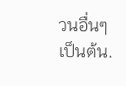วนอื่นๆ เป็นต้น.